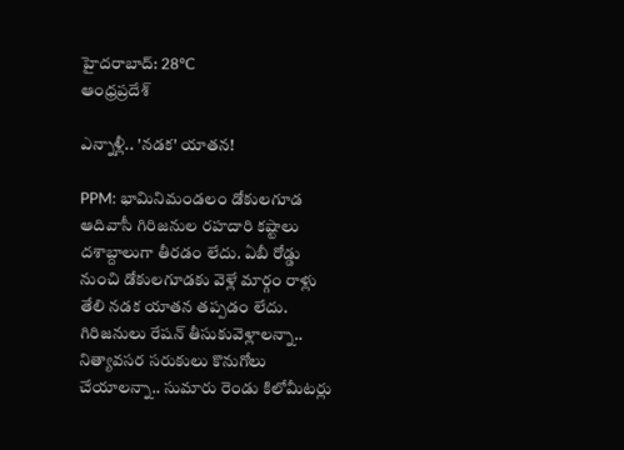హైదరాబాద్: 28°C
ఆంధ్రప్రదేశ్

ఎన్నాళ్లీ.. 'నడక' యాతన!

PPM: భామినిమండలం డోకులగూడ ఆదివాసీ గిరిజనుల రహదారి కష్టాలు దశాబ్దాలుగా తీరడం లేదు. ఏబీ రోడ్డు నుంచి డోకులగూడకు వెళ్లే మార్గం రాళ్లు తేలి నడక యాతన తప్పడం లేదు. గిరిజనులు రేషన్ తీసుకువెళ్లాలన్నా.. నిత్యావసర సరుకులు కొనుగోలు చేయాలన్నా.. సుమారు రెండు కిలోమీటర్లు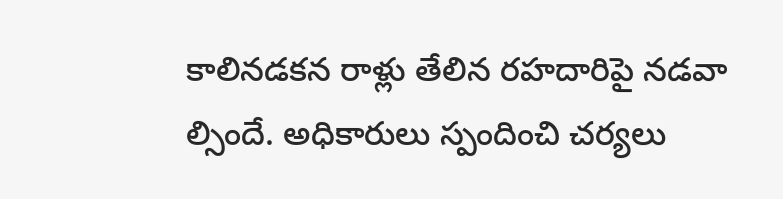కాలినడకన రాళ్లు తేలిన రహదారిపై నడవా ల్సిందే. అధికారులు స్పందించి చర్యలు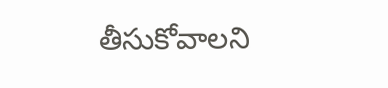తీసుకోవాలని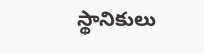స్థానికులు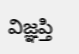విజ్ఞప్తి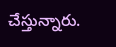చేస్తున్నారు.